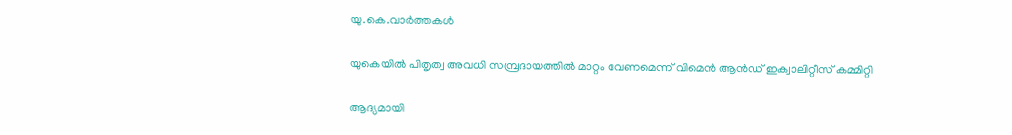യു.കെ.വാര്‍ത്തകള്‍

യുകെയില്‍ പിതൃത്വ അവധി സമ്പ്രദായത്തില്‍ മാറ്റം വേണമെന്ന് വിമെന്‍ ആന്‍ഡ് ഇക്വാലിറ്റീസ് കമ്മിറ്റി

ആദ്യമായി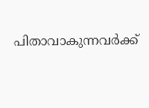പിതാവാകുന്നവര്‍ക്ക്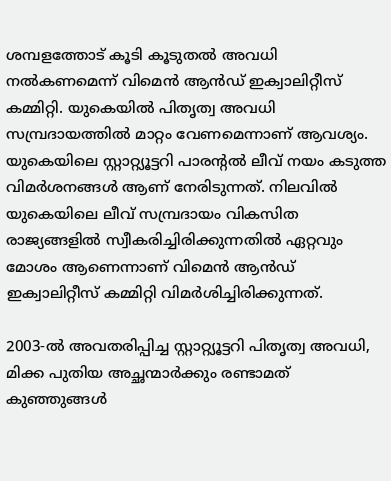ശമ്പളത്തോട് കൂടി കൂടുതല്‍ അവധി നല്‍കണമെന്ന് വിമെന്‍ ആന്‍ഡ് ഇക്വാലിറ്റീസ് കമ്മിറ്റി. യുകെയില്‍ പിതൃത്വ അവധി സമ്പ്രദായത്തില്‍ മാറ്റം വേണമെന്നാണ് ആവശ്യം. യുകെയിലെ സ്റ്റാറ്റ്യൂട്ടറി പാരന്റല്‍ ലീവ് നയം കടുത്ത വിമര്‍ശനങ്ങള്‍ ആണ് നേരിടുന്നത്. നിലവില്‍ യുകെയിലെ ലീവ് സമ്പ്രദായം വികസിത രാജ്യങ്ങളില്‍ സ്വീകരിച്ചിരിക്കുന്നതില്‍ ഏറ്റവും മോശം ആണെന്നാണ് വിമെന്‍ ആന്‍ഡ് ഇക്വാലിറ്റീസ് കമ്മിറ്റി വിമര്‍ശിച്ചിരിക്കുന്നത്.

2003-ല്‍ അവതരിപ്പിച്ച സ്റ്റാറ്റ്യൂട്ടറി പിതൃത്വ അവധി, മിക്ക പുതിയ അച്ഛന്മാര്‍ക്കും രണ്ടാമത് കുഞ്ഞുങ്ങള്‍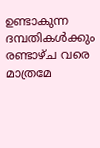ഉണ്ടാകുന്ന ദമ്പതികള്‍ക്കും രണ്ടാഴ്ച വരെ മാത്രമേ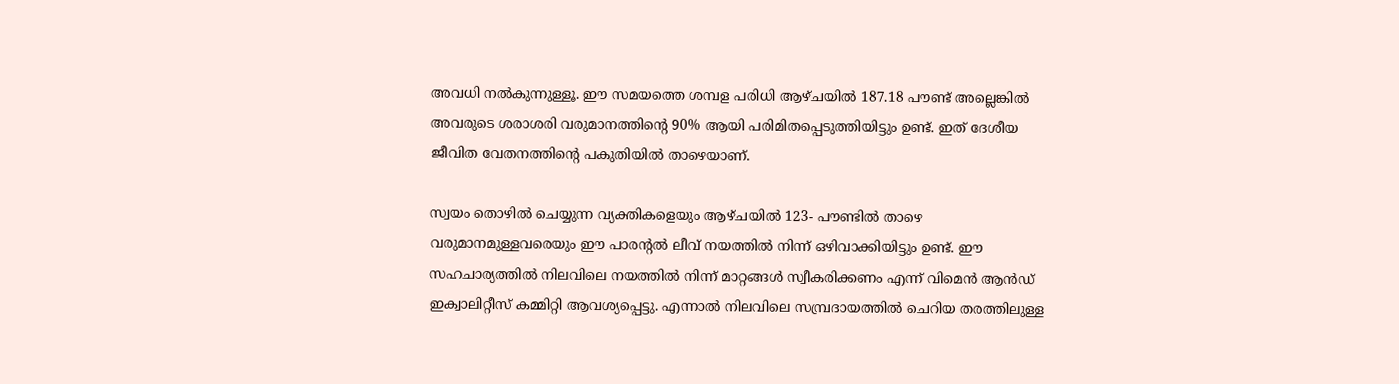അവധി നല്‍കുന്നുള്ളൂ. ഈ സമയത്തെ ശമ്പള പരിധി ആഴ്ചയില്‍ 187.18 പൗണ്ട് അല്ലെങ്കില്‍ അവരുടെ ശരാശരി വരുമാനത്തിന്റെ 90% ആയി പരിമിതപ്പെടുത്തിയിട്ടും ഉണ്ട്. ഇത് ദേശീയ ജീവിത വേതനത്തിന്റെ പകുതിയില്‍ താഴെയാണ്.

സ്വയം തൊഴില്‍ ചെയ്യുന്ന വ്യക്തികളെയും ആഴ്ചയില്‍ 123- പൗണ്ടില്‍ താഴെ വരുമാനമുള്ളവരെയും ഈ പാരന്റല്‍ ലീവ് നയത്തില്‍ നിന്ന് ഒഴിവാക്കിയിട്ടും ഉണ്ട്. ഈ സഹചാര്യത്തില്‍ നിലവിലെ നയത്തില്‍ നിന്ന് മാറ്റങ്ങള്‍ സ്വീകരിക്കണം എന്ന് വിമെന്‍ ആന്‍ഡ് ഇക്വാലിറ്റീസ് കമ്മിറ്റി ആവശ്യപ്പെട്ടു. എന്നാല്‍ നിലവിലെ സമ്പ്രദായത്തില്‍ ചെറിയ തരത്തിലുള്ള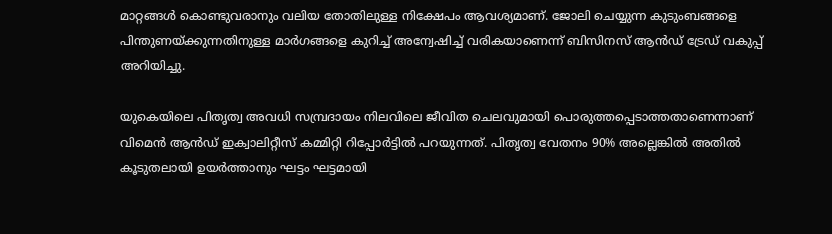മാറ്റങ്ങള്‍ കൊണ്ടുവരാനും വലിയ തോതിലുള്ള നിക്ഷേപം ആവശ്യമാണ്. ജോലി ചെയ്യുന്ന കുടുംബങ്ങളെ പിന്തുണയ്ക്കുന്നതിനുള്ള മാര്‍ഗങ്ങളെ കുറിച്ച് അന്വേഷിച്ച് വരികയാണെന്ന് ബിസിനസ് ആന്‍ഡ് ട്രേഡ് വകുപ്പ് അറിയിച്ചു.

യുകെയിലെ പിതൃത്വ അവധി സമ്പ്രദായം നിലവിലെ ജീവിത ചെലവുമായി പൊരുത്തപ്പെടാത്തതാണെന്നാണ് വിമെന്‍ ആന്‍ഡ് ഇക്വാലിറ്റീസ് കമ്മിറ്റി റിപ്പോര്‍ട്ടില്‍ പറയുന്നത്. പിതൃത്വ വേതനം 90% അല്ലെങ്കില്‍ അതില്‍ കൂടുതലായി ഉയര്‍ത്താനും ഘട്ടം ഘട്ടമായി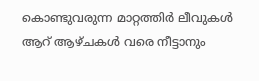കൊണ്ടുവരുന്ന മാറ്റത്തിര്‍ ലീവുകള്‍ ആറ് ആഴ്‌ചകള്‍ വരെ നീട്ടാനും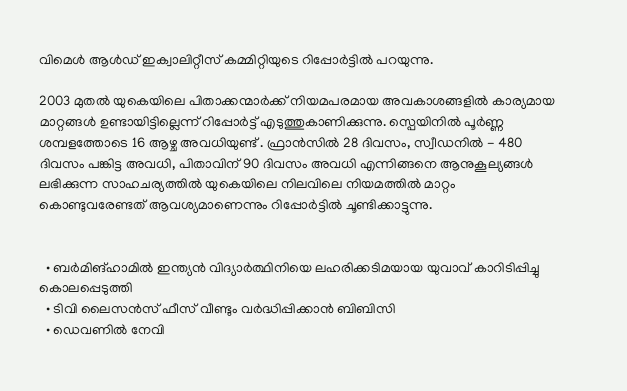വിമെള്‍ ആള്‍ഡ് ഇക്വാലിറ്റീസ് കമ്മിറ്റിയുടെ റിപ്പോര്‍ട്ടില്‍ പറയുന്നു.

2003 മുതല്‍ യുകെയിലെ പിതാക്കന്മാര്‍ക്ക് നിയമപരമായ അവകാശങ്ങളില്‍ കാര്യമായ മാറ്റങ്ങള്‍ ഉണ്ടായിട്ടില്ലെന്ന് റിപ്പോര്‍ട്ട് എടുത്തുകാണിക്കുന്നു. സ്പെയിനില്‍ പൂര്‍ണ്ണ ശമ്പളത്തോടെ 16 ആഴ്ച അവധിയുണ്ട് . ഫ്രാന്‍സില്‍ 28 ദിവസം, സ്വീഡനില്‍ - 480 ദിവസം പങ്കിട്ട അവധി, പിതാവിന് 90 ദിവസം അവധി എന്നിങ്ങനെ ആനുകൂല്യങ്ങള്‍ ലഭിക്കുന്ന സാഹചര്യത്തില്‍ യുകെയിലെ നിലവിലെ നിയമത്തില്‍ മാറ്റം കൊണ്ടുവരേണ്ടത് ആവശ്യമാണെന്നും റിപ്പോര്‍ട്ടില്‍ ചൂണ്ടിക്കാട്ടുന്നു.


  • ബര്‍മിങ്‌ഹാമില്‍ ഇന്ത്യന്‍ വിദ്യാര്‍ത്ഥിനിയെ ലഹരിക്കടിമയായ യുവാവ് കാറിടിപ്പിച്ചു കൊലപ്പെടുത്തി
  • ടിവി ലൈസന്‍സ് ഫീസ് വീണ്ടും വര്‍ദ്ധിപ്പിക്കാന്‍ ബിബിസി
  • ഡെവണില്‍ നേവി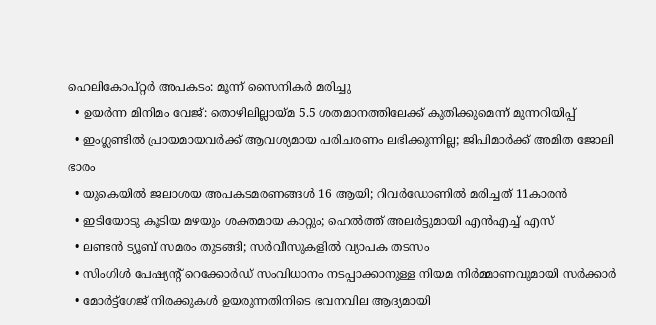ഹെലികോപ്റ്റര്‍ അപകടം: മൂന്ന് സൈനികര്‍ മരിച്ചു
  • ഉയര്‍ന്ന മിനിമം വേജ്: തൊഴിലില്ലായ്മ 5.5 ശതമാനത്തിലേക്ക് കുതിക്കുമെന്ന് മുന്നറിയിപ്പ്
  • ഇംഗ്ലണ്ടില്‍ പ്രായമായവര്‍ക്ക് ആവശ്യമായ പരിചരണം ലഭിക്കുന്നില്ല; ജിപിമാര്‍ക്ക് അമിത ജോലി ഭാരം
  • യുകെയില്‍ ജലാശയ അപകടമരണങ്ങള്‍ 16 ആയി; റിവര്‍ഡോണില്‍ മരിച്ചത് 11കാരന്‍
  • ഇടിയോടു കൂടിയ മഴയും ശക്തമായ കാറ്റും; ഹെല്‍ത്ത് അലര്‍ട്ടുമായി എന്‍എച്ച് എസ്
  • ലണ്ടന്‍ ട്യൂബ് സമരം തുടങ്ങി; സര്‍വീസുകളില്‍ വ്യാപക തടസം
  • സിംഗിള്‍ പേഷ്യന്റ് റെക്കോര്‍ഡ് സംവിധാനം നടപ്പാക്കാനുള്ള നിയമ നിര്‍മ്മാണവുമായി സര്‍ക്കാര്‍
  • മോര്‍ട്ട്‌ഗേജ് നിരക്കുകള്‍ ഉയരുന്നതിനിടെ ഭവനവില ആദ്യമായി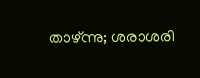താഴ്ന്നു; ശരാശരി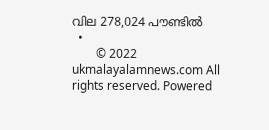വില 278,024 പൗണ്ടില്‍
  •
        © 2022 ukmalayalamnews.com All rights reserved. Powered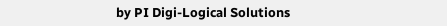by PI Digi-Logical Solutions